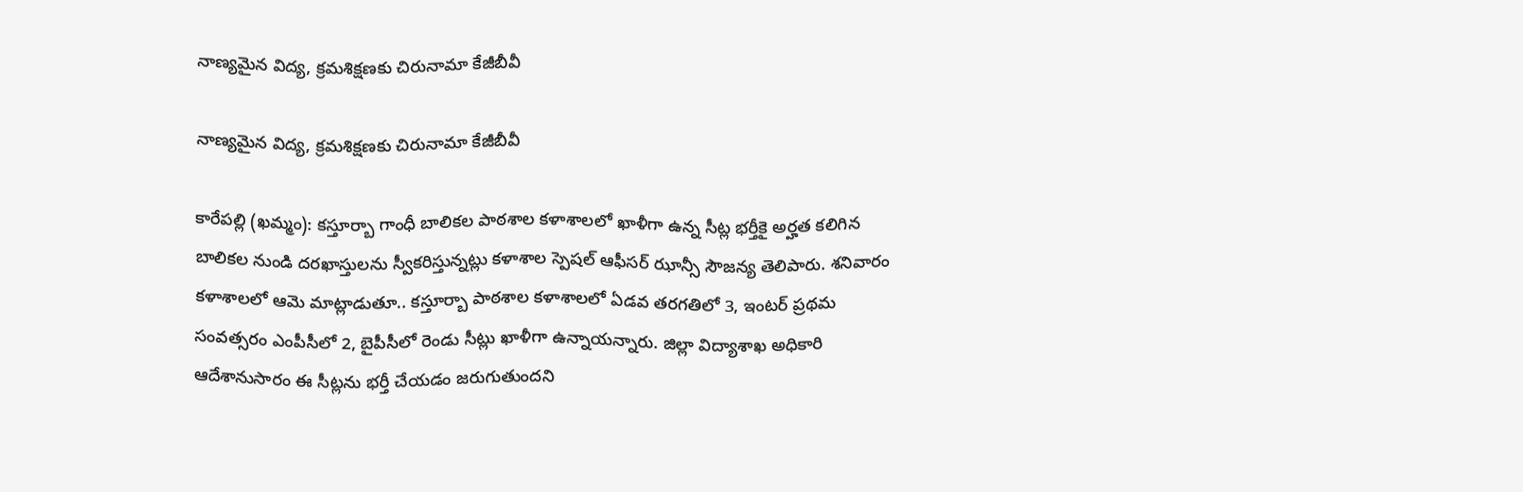నాణ్యమైన విద్య, క్రమశిక్షణకు చిరునామా కేజీబీవీ

నాణ్యమైన విద్య, క్రమశిక్షణకు చిరునామా కేజీబీవీ

కారేపల్లి (ఖమ్మం): కస్తూర్బా గాంధీ బాలికల పాఠశాల కళాశాలలో ఖాళీగా ఉన్న సీట్ల భర్తీకై అర్హత కలిగిన బాలికల నుండి దరఖాస్తులను స్వీకరిస్తున్నట్లు కళాశాల స్పెషల్ ఆఫీసర్ ఝాన్సీ సౌజన్య తెలిపారు. శనివారం కళాశాలలో ఆమె మాట్లాడుతూ.. కస్తూర్బా పాఠశాల కళాశాలలో ఏడవ తరగతిలో 3, ఇంటర్ ప్రథమ సంవత్సరం ఎంపీసీలో 2, బైపీసీలో రెండు సీట్లు ఖాళీగా ఉన్నాయన్నారు. జిల్లా విద్యాశాఖ అధికారి ఆదేశానుసారం ఈ సీట్లను భర్తీ చేయడం జరుగుతుందని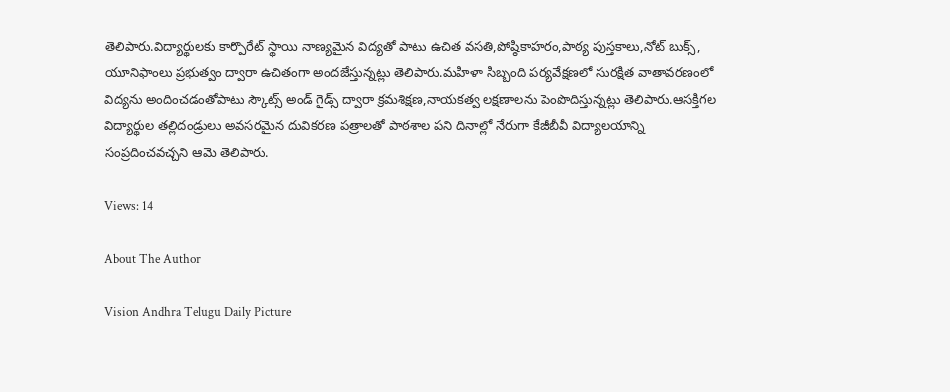తెలిపారు.విద్యార్థులకు కార్పొరేట్ స్థాయి నాణ్యమైన విద్యతో పాటు ఉచిత వసతి,పోష్ఠికాహరం,పాఠ్య పుస్తకాలు,నోట్ బుక్స్, యూనిఫాంలు ప్రభుత్వం ద్వారా ఉచితంగా అందజేస్తున్నట్లు తెలిపారు.మహిళా సిబ్బంది పర్యవేక్షణలో సురక్షిత వాతావరణంలో విద్యను అందించడంతోపాటు స్కౌట్స్ అండ్ గైడ్స్ ద్వారా క్రమశిక్షణ,నాయకత్వ లక్షణాలను పెంపొదిస్తున్నట్లు తెలిపారు.ఆసక్తిగల విద్యార్థుల తల్లిదండ్రులు అవసరమైన దువికరణ పత్రాలతో పాఠశాల పని దినాల్లో నేరుగా కేజీబీవీ విద్యాలయాన్ని సంప్రదించవచ్చని ఆమె తెలిపారు.

Views: 14

About The Author

Vision Andhra Telugu Daily Picture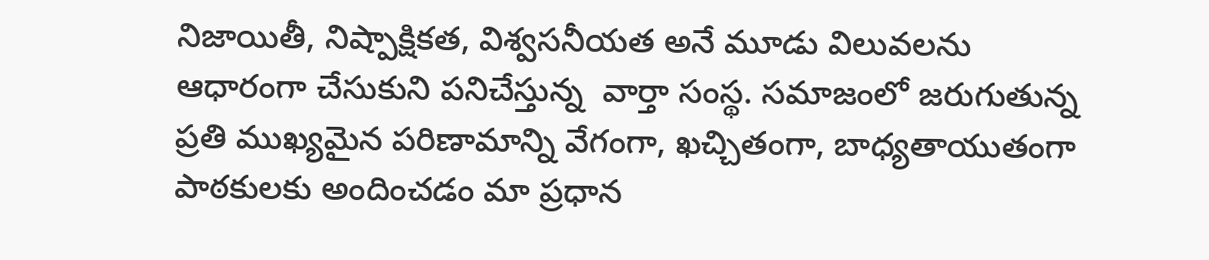నిజాయితీ, నిష్పాక్షికత, విశ్వసనీయత అనే మూడు విలువలను ఆధారంగా చేసుకుని పనిచేస్తున్న  వార్తా సంస్థ. సమాజంలో జరుగుతున్న ప్రతి ముఖ్యమైన పరిణామాన్ని వేగంగా, ఖచ్చితంగా, బాధ్యతాయుతంగా పాఠకులకు అందించడం మా ప్రధాన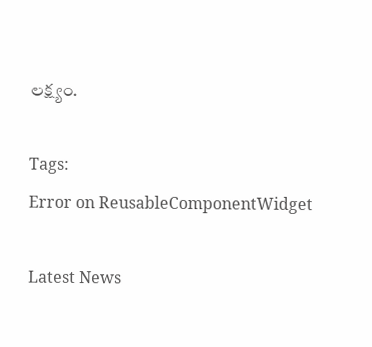లక్ష్యం.

Tags:
Error on ReusableComponentWidget

Latest News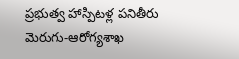ప్రభుత్వ హాస్పిటళ్ల పనితీరు మెరుగు-ఆరోగ్యశాఖ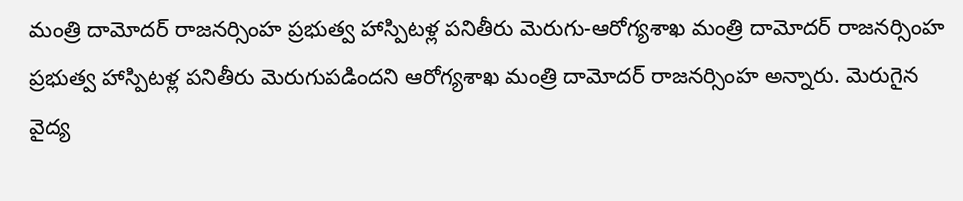మంత్రి దామోదర్ రాజనర్సింహ ప్రభుత్వ హాస్పిటళ్ల పనితీరు మెరుగు-ఆరోగ్యశాఖ మంత్రి దామోదర్ రాజనర్సింహ
ప్రభుత్వ హాస్పిటళ్ల పనితీరు మెరుగుపడిందని ఆరోగ్యశాఖ మంత్రి దామోదర్ రాజనర్సింహ అన్నారు. మెరుగైన వైద్య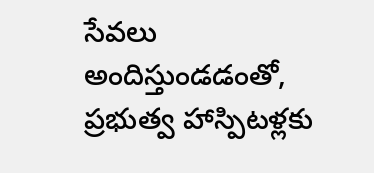సేవలు అందిస్తుండడంతో, ప్రభుత్వ హాస్పిటళ్లకు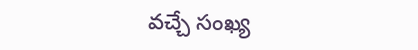వచ్చే సంఖ్య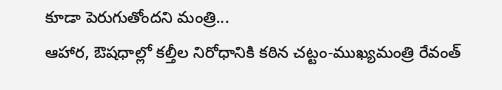కూడా పెరుగుతోందని మంత్రి...
ఆహార, ఔషధాల్లో కల్తీల నిరోధానికి కఠిన చట్టం-ముఖ్యమంత్రి రేవంత్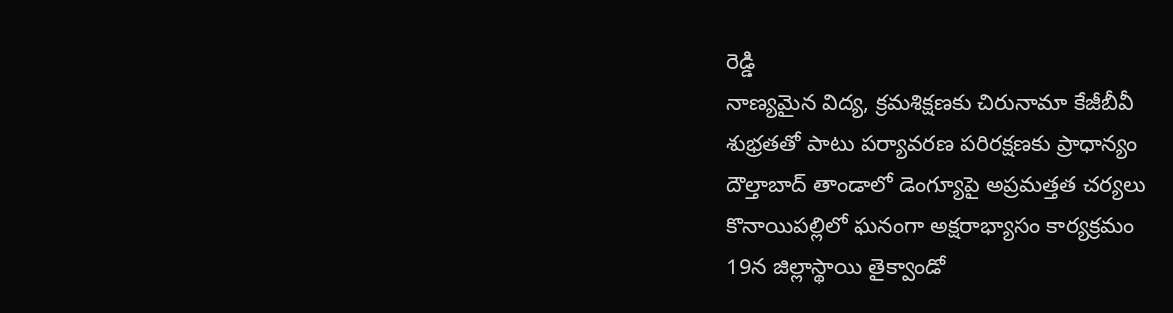రెడ్డి
నాణ్యమైన విద్య, క్రమశిక్షణకు చిరునామా కేజీబీవీ
శుభ్రతతో పాటు పర్యావరణ పరిరక్షణకు ప్రాధాన్యం
దౌల్తాబాద్ తాండాలో డెంగ్యూపై అప్రమత్తత చర్యలు
కొనాయిపల్లిలో ఘనంగా అక్షరాభ్యాసం కార్యక్రమం
19న జిల్లాస్థాయి తైక్వాండో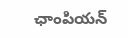ఛాంపియన్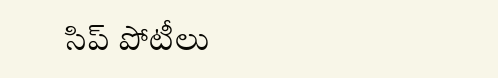సిప్ పోటీలు